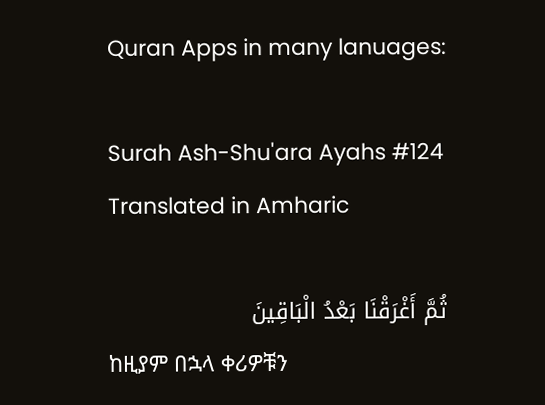Quran Apps in many lanuages:

Surah Ash-Shu'ara Ayahs #124 Translated in Amharic

ثُمَّ أَغْرَقْنَا بَعْدُ الْبَاقِينَ
ከዚያም በኋላ ቀሪዎቹን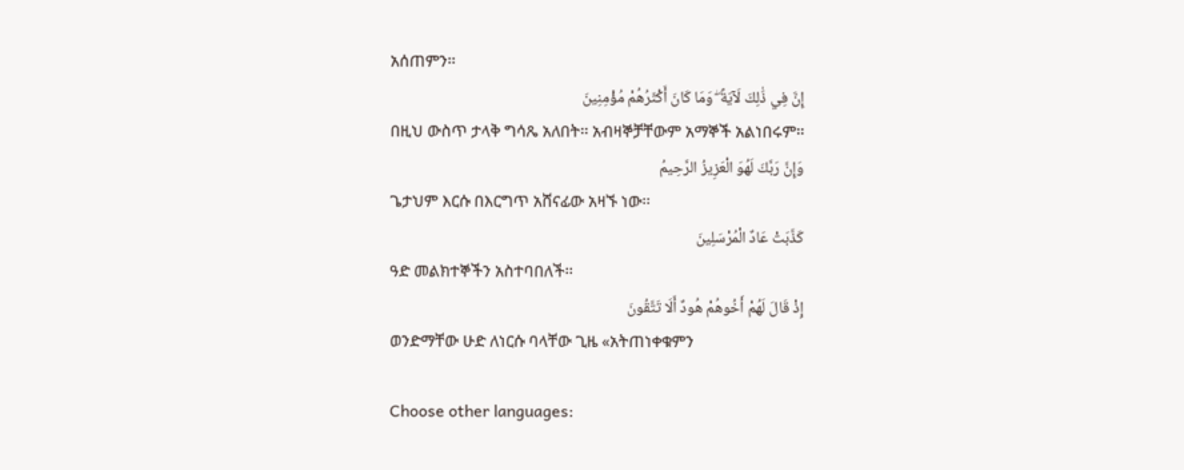አሰጠምን፡፡
إِنَّ فِي ذَٰلِكَ لَآيَةً ۖ وَمَا كَانَ أَكْثَرُهُمْ مُؤْمِنِينَ
በዚህ ውስጥ ታላቅ ግሳጼ አለበት፡፡ አብዛኞቻቸውም አማኞች አልነበሩም፡፡
وَإِنَّ رَبَّكَ لَهُوَ الْعَزِيزُ الرَّحِيمُ
ጌታህም እርሱ በእርግጥ አሸናፊው አዛኙ ነው፡፡
كَذَّبَتْ عَادٌ الْمُرْسَلِينَ
ዓድ መልክተኞችን አስተባበለች፡፡
إِذْ قَالَ لَهُمْ أَخُوهُمْ هُودٌ أَلَا تَتَّقُونَ
ወንድማቸው ሁድ ለነርሱ ባላቸው ጊዜ «አትጠነቀቁምን

Choose other languages: